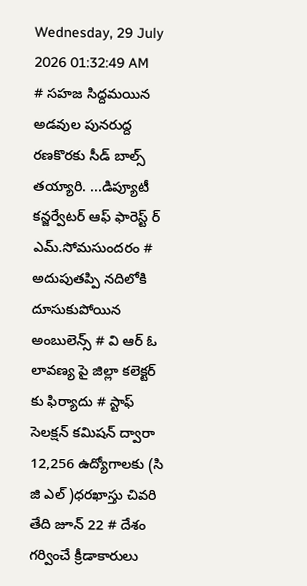Wednesday, 29 July 2026 01:32:49 AM
# సహజ సిద్దమయిన అడవుల పునరుద్ద రణకొరకు సీడ్ బాల్స్ తయ్యారి. ...డిప్యూటీ కన్జర్వేటర్ ఆఫ్ ఫారెస్ట్ ర్ ఎమ్.సోమసుందరం # అదుపుతప్పి నదిలోకి దూసుకుపోయిన అంబులెన్స్ # వి ఆర్ ఓ లావణ్య పై జిల్లా కలెక్టర్ కు ఫిర్యాదు # స్టాఫ్ సెలక్షన్ కమిషన్ ద్వారా 12,256 ఉద్యోగాలకు (సి జి ఎల్ )ధరఖాస్తు చివరి తేది జూన్ 22 # దేశం గర్వించే క్రీడాకారులు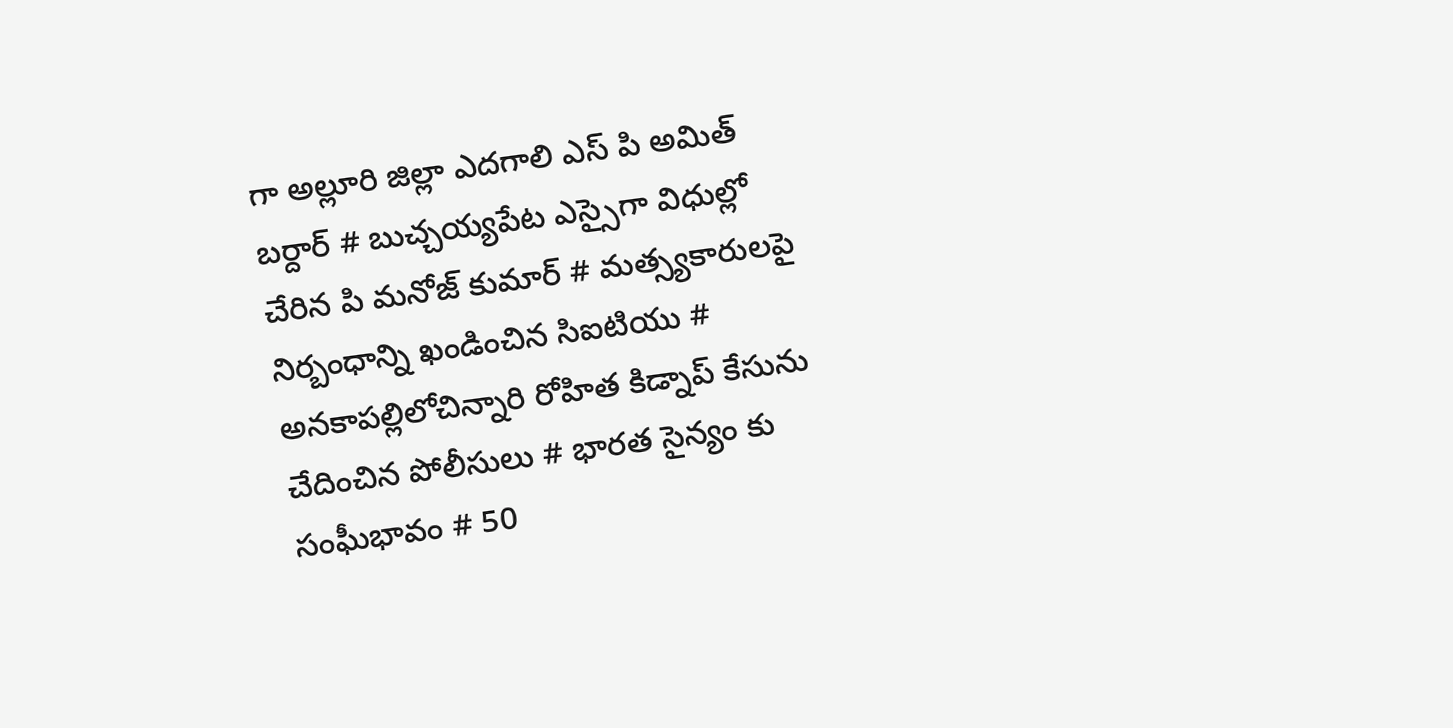గా అల్లూరి జిల్లా ఎదగాలి ఎస్ పి అమిత్ బర్దార్ # బుచ్చయ్యపేట ఎస్సైగా విధుల్లో చేరిన పి మనోజ్ కుమార్ # మత్స్యకారులపై నిర్బంధాన్ని ఖండించిన సిఐటియు # అనకాపల్లిలోచిన్నారి రోహిత కిడ్నాప్ కేసును చేదించిన పోలీసులు # భారత సైన్యం కు సంఘీభావం # 50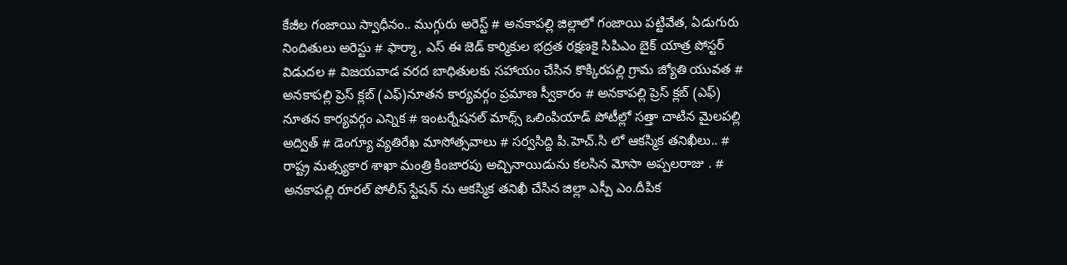కేజీల గంజాయి స్వాధీనం.. ముగ్గురు అరెస్ట్ # అనకాపల్లి జిల్లాలో గంజాయి పట్టివేత, ఏడుగురు నిందితులు అరెస్టు # ఫార్మా, ఎస్ ఈ జెడ్ కార్మికుల భద్రత రక్షణకై సిపిఎం బైక్ యాత్ర పోస్టర్ విడుదల # విజయవాడ వరద బాధితులకు సహాయం చేసిన కొక్కిరపల్లి గ్రామ జ్యోతి యువత # అనకాపల్లి ప్రెస్ క్లబ్ (ఎఫ్)నూతన కార్యవర్గం ప్రమాణ స్వీకారం # అనకాపల్లి ప్రెస్ క్లబ్ (ఎఫ్) నూతన కార్యవర్గం ఎన్నిక # ఇంటర్నేషనల్ మాథ్స్ ఒలింపియాడ్ పోటీల్లో సత్తా చాటిన మైలపల్లి అద్విత్ # డెంగ్యూ వ్యతిరేఖ మాసోత్సవాలు # సర్వసిద్ది పి.హెచ్.సి లో ఆకస్మిక తనిఖీలు.. # రాష్ట్ర మత్స్యకార శాఖా మంత్రి కింజారపు అచ్చినాయిడును కలసిన మోసా అప్పలరాజు . # అనకాపల్లి రూరల్ పోలీస్ స్టేషన్ ను ఆకస్మిక తనిఖీ చేసిన జిల్లా ఎస్పీ ఎం.దీపిక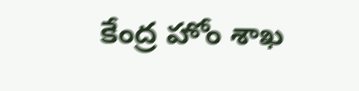కేంద్ర హోం శాఖ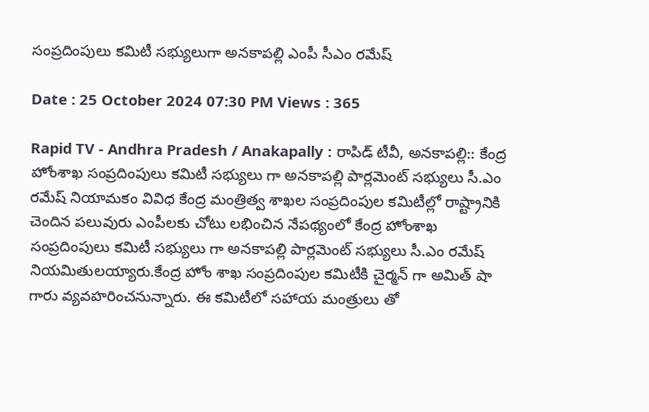సంప్రదింపులు కమిటీ సభ్యులుగా అనకాపల్లి ఎంపీ సీఎం రమేష్

Date : 25 October 2024 07:30 PM Views : 365

Rapid TV - Andhra Pradesh / Anakapally : రాపిడ్ టీవీ, అనకాపల్లి:: కేంద్ర హోంశాఖ సంప్రదింపులు కమిటీ సభ్యులు గా అనకాపల్లి పార్లమెంట్ సభ్యులు సీ.ఎం రమేష్ నియామకం వివిధ కేంద్ర మంత్రిత్వ శాఖల సంప్రదింపుల కమిటీల్లో రాష్ట్రానికి చెందిన పలువురు ఎంపీలకు చోటు లభించిన నేపథ్యంలో కేంద్ర హోంశాఖ సంప్రదింపులు కమిటీ సభ్యులు గా అనకాపల్లి పార్లమెంట్ సభ్యులు సీ.ఎం రమేష్ నియమితులయ్యారు.కేంద్ర హోం శాఖ సంప్రదింపుల కమిటీకి చైర్మన్ గా అమిత్ షా గారు వ్యవహరించనున్నారు. ఈ కమిటీలో సహాయ మంత్రులు తో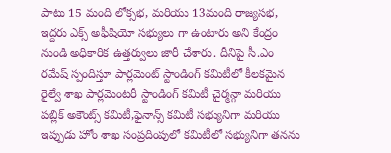పాటు 15 మంది లోక్సభ, మరియు 13మంది రాజ్యసభ, ఇద్దరు ఎక్స్ అఫీషియో సభ్యులు గా ఉంటారు అని కేంద్రం నుండి అధికారిక ఉత్తర్వులు జారీ చేశారు. దీనిపై సీ.ఎం రమేష్ స్పందిస్తూ పార్లమెంట్ స్టాండింగ్ కమిటీలో కీలకమైన రైల్వే శాఖ పార్లమెంటరీ స్టాండింగ్ కమిటీ చైర్మన్గా మరియు పబ్లిక్ అకౌంట్స్ కమిటీ,ఫైనాన్స్ కమిటీ సభ్యునిగా మరియు ఇప్పుడు హోం శాఖ సంప్రదింపులో కమిటీలో సభ్యునిగా తనను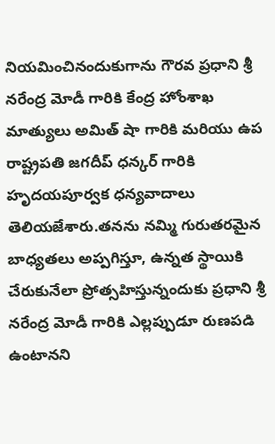నియమించినందుకుగాను గౌరవ ప్రధాని శ్రీ నరేంద్ర మోడీ గారికి కేంద్ర హోంశాఖ మాత్యులు అమిత్ షా గారికి మరియు ఉప రాష్ట్రపతి జగదీప్ ధన్కర్ గారికి హృదయపూర్వక ధన్యవాదాలు తెలియజేశారు.తనను నమ్మి గురుతరమైన బాధ్యతలు అప్పగిస్తూ, ఉన్నత స్థాయికి చేరుకునేలా ప్రోత్సహిస్తున్నందుకు ప్రధాని శ్రీ నరేంద్ర మోడీ గారికి ఎల్లప్పుడూ రుణపడి ఉంటానని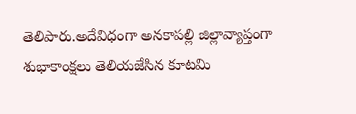తెలిపారు.అదేవిధంగా అనకాపల్లి జిల్లావ్యాప్తంగా శుభాకాంక్షలు తెలియజేసిన కూటమి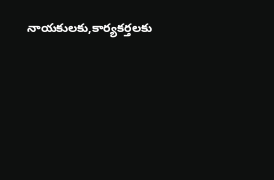నాయకులకు,కార్యకర్తలకు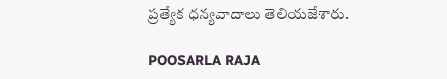ప్రత్యేక ధన్యవాదాలు తెలియజేశారు.

POOSARLA RAJA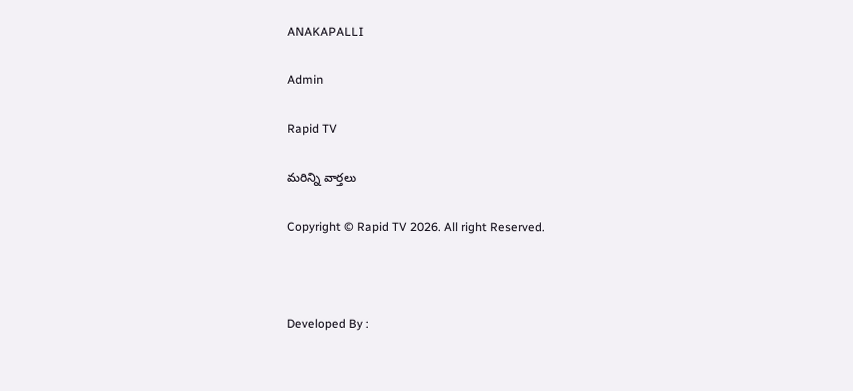ANAKAPALLI

Admin

Rapid TV

మరిన్ని వార్తలు

Copyright © Rapid TV 2026. All right Reserved.



Developed By :